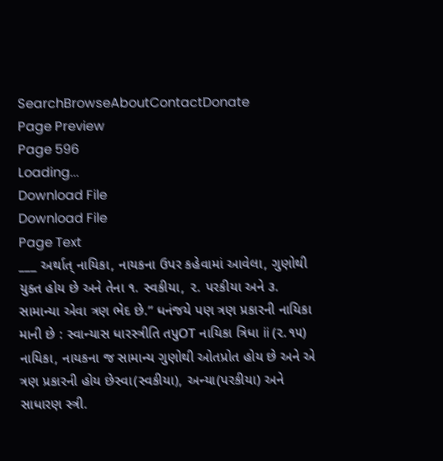SearchBrowseAboutContactDonate
Page Preview
Page 596
Loading...
Download File
Download File
Page Text
___ અર્થાત્ નાયિકા, નાયકના ઉપર કહેવામાં આવેલા, ગુણોથી યુક્ત હોય છે અને તેના ૧. સ્વકીયા, ૨. પરકીયા અને ૩. સામાન્યા એવા ત્રણ ભેદ છે.” ધનંજયે પણ ત્રણ પ્રકારની નાયિકા માની છે : સ્વાન્યાસ ધારસ્ત્રીતિ તપુOT નાયિકા ત્રિધા ii (૨.૧૫) નાયિકા, નાયકના જ સામાન્ય ગુણોથી ઓતપ્રોત હોય છે અને એ ત્રણ પ્રકારની હોય છેસ્વા(સ્વકીયા), અન્યા(પરકીયા) અને સાધારણ સ્ત્રી.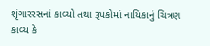શૃંગારરસનાં કાવ્યો તથા રૂપકોમાં નાયિકાનું ચિત્રણ કાવ્ય કે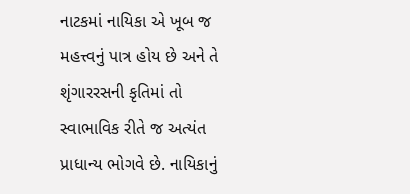નાટકમાં નાયિકા એ ખૂબ જ મહત્ત્વનું પાત્ર હોય છે અને તે શૃંગારરસની કૃતિમાં તો સ્વાભાવિક રીતે જ અત્યંત પ્રાધાન્ય ભોગવે છે. નાયિકાનું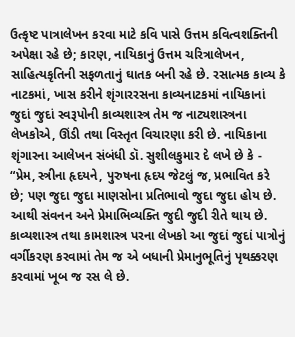ઉત્કૃષ્ટ પાત્રાલેખન કરવા માટે કવિ પાસે ઉત્તમ કવિત્વશક્તિની અપેક્ષા રહે છે; કારણ, નાયિકાનું ઉત્તમ ચરિત્રાલેખન, સાહિત્યકૃતિની સફળતાનું ઘાતક બની રહે છે. રસાત્મક કાવ્ય કે નાટકમાં, ખાસ કરીને શૃંગારરસના કાવ્યનાટકમાં નાયિકાનાં જુદાં જુદાં સ્વરૂપોની કાવ્યશાસ્ત્ર તેમ જ નાટ્યશાસ્ત્રના લેખકોએ, ઊંડી તથા વિસ્તૃત વિચારણા કરી છે. નાયિકાના શૃંગારના આલેખન સંબંધી ડૉ. સુશીલકુમાર દે લખે છે કે - “પ્રેમ, સ્ત્રીના હૃદયને, પુરુષના હૃદય જેટલું જ, પ્રભાવિત કરે છે; પણ જુદા જુદા માણસોના પ્રતિભાવો જુદા જુદા હોય છે. આથી સંવનન અને પ્રેમાભિવ્યક્તિ જુદી જુદી રીતે થાય છે. કાવ્યશાસ્ત્ર તથા કામશાસ્ત્ર પરના લેખકો આ જુદાં જુદાં પાત્રોનું વર્ગીકરણ કરવામાં તેમ જ એ બધાની પ્રેમાનુભૂતિનું પૃથક્કરણ કરવામાં ખૂબ જ રસ લે છે.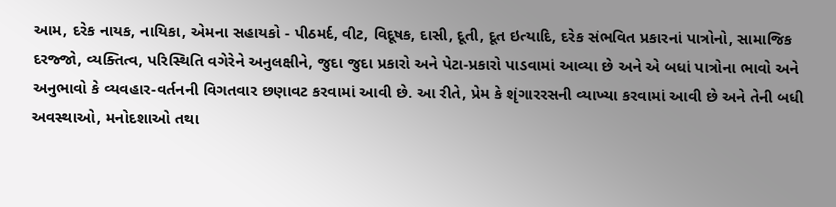આમ, દરેક નાયક, નાયિકા, એમના સહાયકો - પીઠમર્દ, વીટ, વિદૂષક, દાસી, દૂતી, દૂત ઇત્યાદિ, દરેક સંભવિત પ્રકારનાં પાત્રોનો, સામાજિક દરજ્જો, વ્યક્તિત્વ, પરિસ્થિતિ વગેરેને અનુલક્ષીને, જુદા જુદા પ્રકારો અને પેટા-પ્રકારો પાડવામાં આવ્યા છે અને એ બધાં પાત્રોના ભાવો અને અનુભાવો કે વ્યવહાર-વર્તનની વિગતવાર છણાવટ કરવામાં આવી છે. આ રીતે, પ્રેમ કે શૃંગારરસની વ્યાખ્યા કરવામાં આવી છે અને તેની બધી અવસ્થાઓ, મનોદશાઓ તથા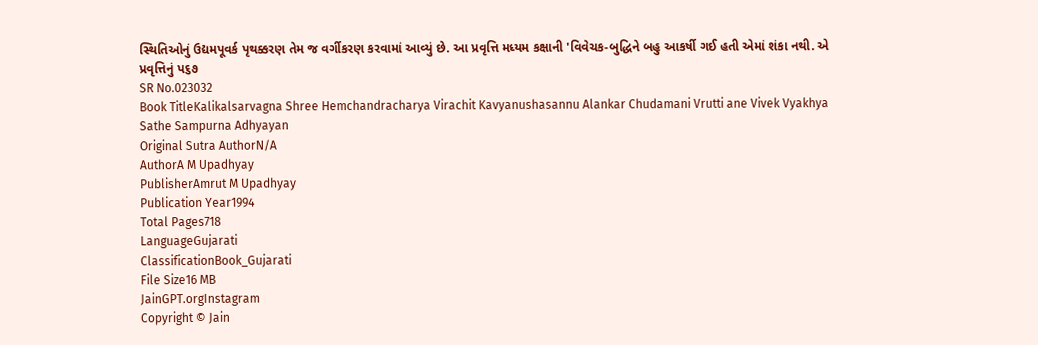સ્થિતિઓનું ઉદ્યમપૂવર્ક પૃથક્કરણ તેમ જ વર્ગીકરણ કરવામાં આવ્યું છે. આ પ્રવૃત્તિ મધ્યમ કક્ષાની 'વિવેચક-બુદ્ધિને બહુ આકર્ષી ગઈ હતી એમાં શંકા નથી. એ પ્રવૃત્તિનું પ૬૭
SR No.023032
Book TitleKalikalsarvagna Shree Hemchandracharya Virachit Kavyanushasannu Alankar Chudamani Vrutti ane Vivek Vyakhya Sathe Sampurna Adhyayan
Original Sutra AuthorN/A
AuthorA M Upadhyay
PublisherAmrut M Upadhyay
Publication Year1994
Total Pages718
LanguageGujarati
ClassificationBook_Gujarati
File Size16 MB
JainGPT.orgInstagram
Copyright © Jain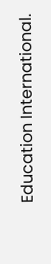Education International.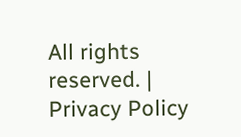All rights reserved. | Privacy Policy